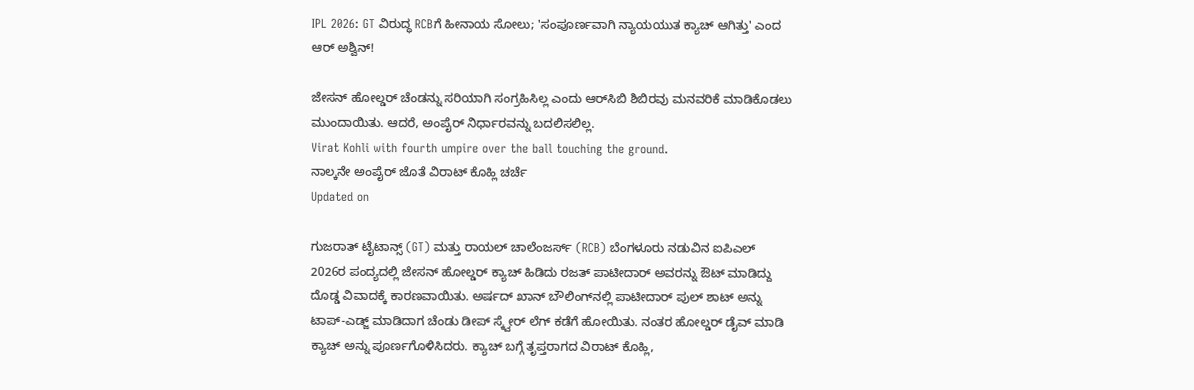IPL 2026: GT ವಿರುದ್ಧ RCBಗೆ ಹೀನಾಯ ಸೋಲು; 'ಸಂಪೂರ್ಣವಾಗಿ ನ್ಯಾಯಯುತ ಕ್ಯಾಚ್ ಆಗಿತ್ತು' ಎಂದ ಆರ್ ಅಶ್ವಿನ್!

ಜೇಸನ್ ಹೋಲ್ಡರ್ ಚೆಂಡನ್ನು ಸರಿಯಾಗಿ ಸಂಗ್ರಹಿಸಿಲ್ಲ ಎಂದು ಆರ್‌ಸಿಬಿ ಶಿಬಿರವು ಮನವರಿಕೆ ಮಾಡಿಕೊಡಲು ಮುಂದಾಯಿತು. ಆದರೆ, ಅಂಪೈರ್ ನಿರ್ಧಾರವನ್ನು ಬದಲಿಸಲಿಲ್ಲ.
Virat Kohli with fourth umpire over the ball touching the ground.
ನಾಲ್ಕನೇ ಅಂಪೈರ್ ಜೊತೆ ವಿರಾಟ್ ಕೊಹ್ಲಿ ಚರ್ಚೆ
Updated on

ಗುಜರಾತ್ ಟೈಟಾನ್ಸ್ (GT) ಮತ್ತು ರಾಯಲ್ ಚಾಲೆಂಜರ್ಸ್ (RCB) ಬೆಂಗಳೂರು ನಡುವಿನ ಐಪಿಎಲ್ 2026ರ ಪಂದ್ಯದಲ್ಲಿ ಜೇಸನ್ ಹೋಲ್ಡರ್ ಕ್ಯಾಚ್ ಹಿಡಿದು ರಜತ್ ಪಾಟೀದಾರ್ ಅವರನ್ನು ಔಟ್ ಮಾಡಿದ್ದು ದೊಡ್ಡ ವಿವಾದಕ್ಕೆ ಕಾರಣವಾಯಿತು. ಅರ್ಷದ್ ಖಾನ್ ಬೌಲಿಂಗ್‌ನಲ್ಲಿ ಪಾಟೀದಾರ್ ಪುಲ್ ಶಾಟ್ ಅನ್ನು ಟಾಪ್-ಎಡ್ಜ್ ಮಾಡಿದಾಗ ಚೆಂಡು ಡೀಪ್ ಸ್ಕ್ವೇರ್ ಲೆಗ್ ಕಡೆಗೆ ಹೋಯಿತು. ನಂತರ ಹೋಲ್ಡರ್ ಡೈವ್ ಮಾಡಿ ಕ್ಯಾಚ್ ಅನ್ನು ಪೂರ್ಣಗೊಳಿಸಿದರು. ಕ್ಯಾಚ್‌ ಬಗ್ಗೆ ತೃಪ್ತರಾಗದ ವಿರಾಟ್ ಕೊಹ್ಲಿ,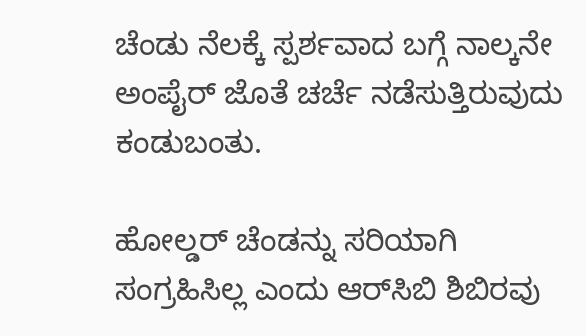ಚೆಂಡು ನೆಲಕ್ಕೆ ಸ್ಪರ್ಶವಾದ ಬಗ್ಗೆ ನಾಲ್ಕನೇ ಅಂಪೈರ್ ಜೊತೆ ಚರ್ಚೆ ನಡೆಸುತ್ತಿರುವುದು ಕಂಡುಬಂತು.

ಹೋಲ್ಡರ್ ಚೆಂಡನ್ನು ಸರಿಯಾಗಿ ಸಂಗ್ರಹಿಸಿಲ್ಲ ಎಂದು ಆರ್‌ಸಿಬಿ ಶಿಬಿರವು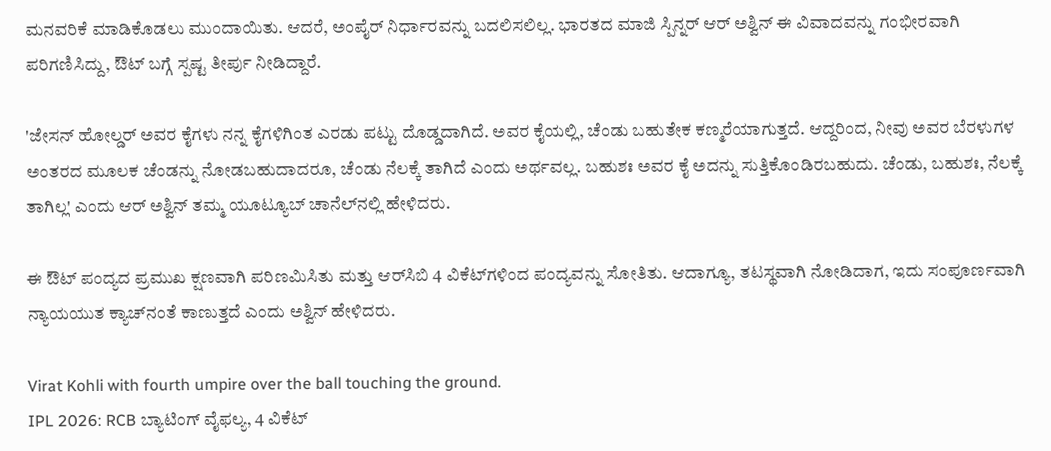ಮನವರಿಕೆ ಮಾಡಿಕೊಡಲು ಮುಂದಾಯಿತು. ಆದರೆ, ಅಂಪೈರ್ ನಿರ್ಧಾರವನ್ನು ಬದಲಿಸಲಿಲ್ಲ. ಭಾರತದ ಮಾಜಿ ಸ್ಪಿನ್ನರ್ ಆರ್ ಅಶ್ವಿನ್ ಈ ವಿವಾದವನ್ನು ಗಂಭೀರವಾಗಿ ಪರಿಗಣಿಸಿದ್ದು, ಔಟ್ ಬಗ್ಗೆ ಸ್ಪಷ್ಟ ತೀರ್ಪು ನೀಡಿದ್ದಾರೆ.

'ಜೇಸನ್ ಹೋಲ್ಡರ್ ಅವರ ಕೈಗಳು ನನ್ನ ಕೈಗಳಿಗಿಂತ ಎರಡು ಪಟ್ಟು ದೊಡ್ಡದಾಗಿದೆ. ಅವರ ಕೈಯಲ್ಲಿ, ಚೆಂಡು ಬಹುತೇಕ ಕಣ್ಮರೆಯಾಗುತ್ತದೆ. ಆದ್ದರಿಂದ, ನೀವು ಅವರ ಬೆರಳುಗಳ ಅಂತರದ ಮೂಲಕ ಚೆಂಡನ್ನು ನೋಡಬಹುದಾದರೂ, ಚೆಂಡು ನೆಲಕ್ಕೆ ತಾಗಿದೆ ಎಂದು ಅರ್ಥವಲ್ಲ. ಬಹುಶಃ ಅವರ ಕೈ ಅದನ್ನು ಸುತ್ತಿಕೊಂಡಿರಬಹುದು. ಚೆಂಡು, ಬಹುಶಃ, ನೆಲಕ್ಕೆ ತಾಗಿಲ್ಲ' ಎಂದು ಆರ್ ಅಶ್ವಿನ್ ತಮ್ಮ ಯೂಟ್ಯೂಬ್ ಚಾನೆಲ್‌ನಲ್ಲಿ ಹೇಳಿದರು.

ಈ ಔಟ್ ಪಂದ್ಯದ ಪ್ರಮುಖ ಕ್ಷಣವಾಗಿ ಪರಿಣಮಿಸಿತು ಮತ್ತು ಆರ್‌ಸಿಬಿ 4 ವಿಕೆಟ್‌ಗಳಿಂದ ಪಂದ್ಯವನ್ನು ಸೋತಿತು. ಆದಾಗ್ಯೂ, ತಟಸ್ಥವಾಗಿ ನೋಡಿದಾಗ, ಇದು ಸಂಪೂರ್ಣವಾಗಿ ನ್ಯಾಯಯುತ ಕ್ಯಾಚ್‌ನಂತೆ ಕಾಣುತ್ತದೆ ಎಂದು ಅಶ್ವಿನ್ ಹೇಳಿದರು.

Virat Kohli with fourth umpire over the ball touching the ground.
IPL 2026: RCB ಬ್ಯಾಟಿಂಗ್ ವೈಫಲ್ಯ, 4 ವಿಕೆಟ್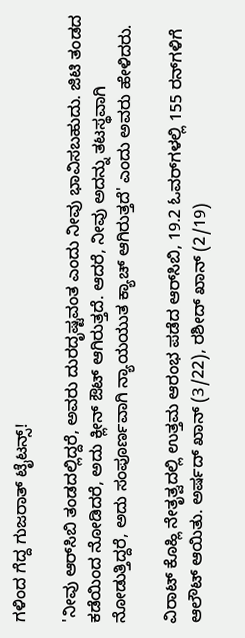ಗಳಿಂದ ಗೆದ್ದ ಗುಜರಾತ್ ಟೈಟನ್ಸ್!

'ನೀವು ಆರ್‌ಸಿಬಿ ತಂಡದಲ್ಲಿದ್ದರೆ, ಅವರು ದುರದೃಷ್ಟವಂತ ಎಂದು ನೀವು ಭಾವಿಸಬಹುದು. ಜಿಟಿ ತಂಡದ ಕಡೆಯಿಂದ ನೋಡಿದರೆ, ಅದು ಕ್ಲೀನ್ ಔಟ್ ಆಗಿರುತ್ತದೆ. ಆದರೆ, ನೀವು ಅದನ್ನು ತಟಸ್ಥವಾಗಿ ನೋಡುತ್ತಿದ್ದರೆ, ಅದು ಸಂಪೂರ್ಣವಾಗಿ ನ್ಯಾಯಯುತ ಕ್ಯಾಚ್ ಆಗಿರುತ್ತದೆ' ಎಂದು ಅವರು ಹೇಳಿದರು.

ವಿರಾಟ್ ಕೊಹ್ಲಿ ನೇತೃತ್ವದಲ್ಲಿ ಉತ್ತಮ ಆರಂಭ ಪಡೆದ ಆರ್‌ಸಿಬಿ, 19.2 ಓವರ್‌ಗಳಲ್ಲಿ 155 ರನ್‌ಗಳಿಗೆ ಆಲೌಟ್ ಆಯಿತು. ಅರ್ಷದ್ ಖಾನ್ (3/22), ರಶೀದ್ ಖಾನ್ (2/19)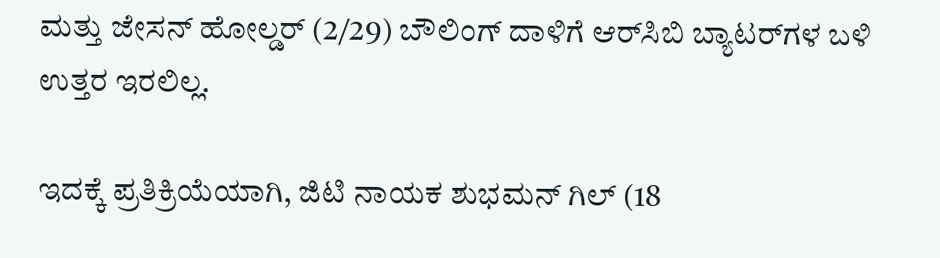ಮತ್ತು ಜೇಸನ್ ಹೋಲ್ಡರ್ (2/29) ಬೌಲಿಂಗ್ ದಾಳಿಗೆ ಆರ್‌ಸಿಬಿ ಬ್ಯಾಟರ್‌ಗಳ ಬಳಿ ಉತ್ತರ ಇರಲಿಲ್ಲ.

ಇದಕ್ಕೆ ಪ್ರತಿಕ್ರಿಯೆಯಾಗಿ, ಜಿಟಿ ನಾಯಕ ಶುಭಮನ್ ಗಿಲ್ (18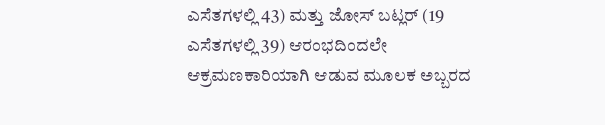ಎಸೆತಗಳಲ್ಲಿ 43) ಮತ್ತು ಜೋಸ್ ಬಟ್ಲರ್ (19 ಎಸೆತಗಳಲ್ಲಿ 39) ಆರಂಭದಿಂದಲೇ ಆಕ್ರಮಣಕಾರಿಯಾಗಿ ಆಡುವ ಮೂಲಕ ಅಬ್ಬರದ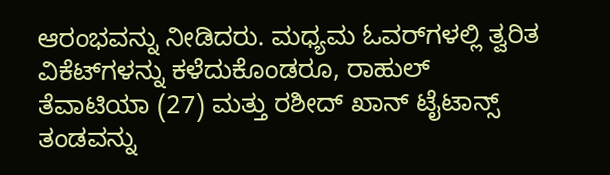ಆರಂಭವನ್ನು ನೀಡಿದರು. ಮಧ್ಯಮ ಓವರ್‌ಗಳಲ್ಲಿ ತ್ವರಿತ ವಿಕೆಟ್‌ಗಳನ್ನು ಕಳೆದುಕೊಂಡರೂ, ರಾಹುಲ್ ತೆವಾಟಿಯಾ (27) ಮತ್ತು ರಶೀದ್ ಖಾನ್ ಟೈಟಾನ್ಸ್ ತಂಡವನ್ನು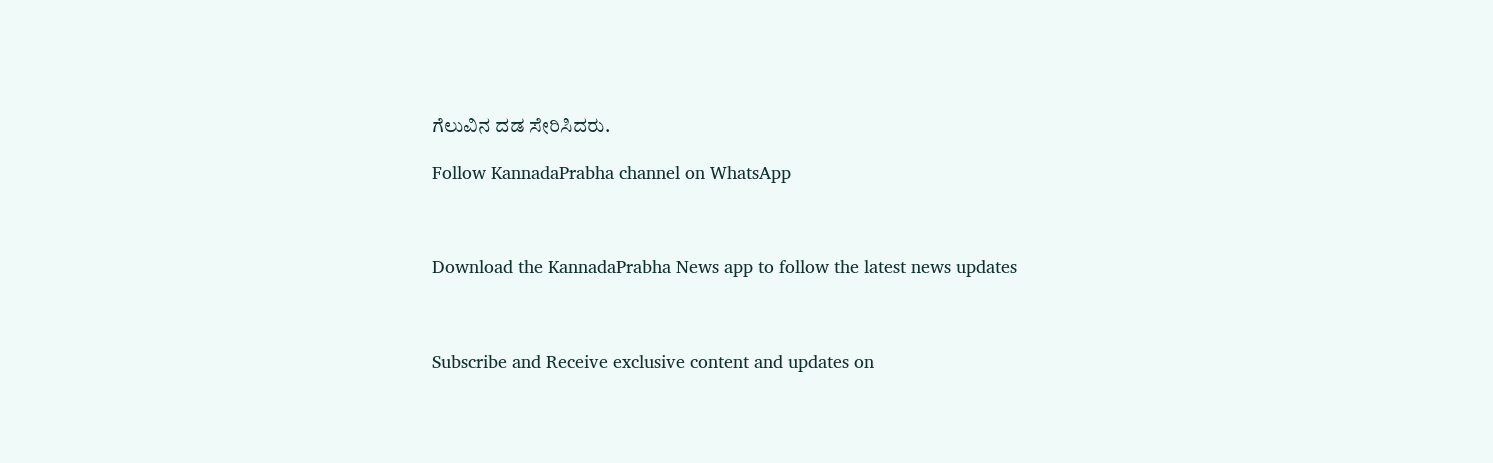ಗೆಲುವಿನ ದಡ ಸೇರಿಸಿದರು.

Follow KannadaPrabha channel on WhatsApp



Download the KannadaPrabha News app to follow the latest news updates



Subscribe and Receive exclusive content and updates on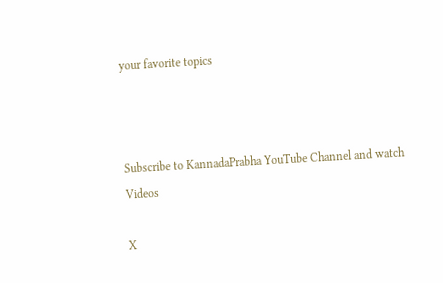your favorite topics



Subscribe to KannadaPrabha YouTube Channel and watch Videos

X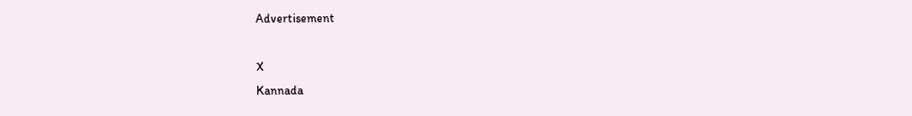Advertisement

X
Kannada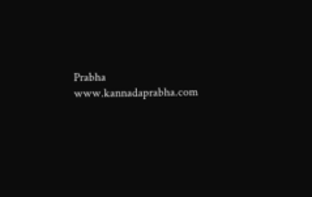Prabha
www.kannadaprabha.com